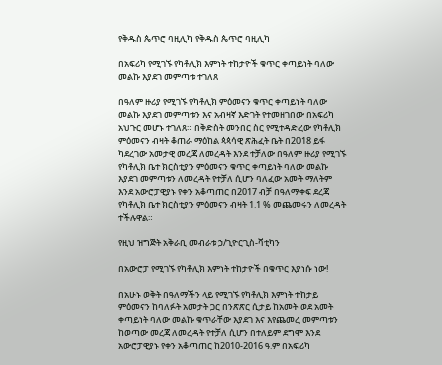የቅዱስ ጴጥሮ ባዚሊካ የቅዱስ ጴጥሮ ባዚሊካ

በአፍሪካ የሚገኙ የካቶሊክ እምነት ተከታዮች ቁጥር ቀጣይነት ባለው መልኩ እያደገ መምጣቱ ተገለጸ

በዓለም ዙሪያ የሚገኙ የካቶሊክ ምዕመናን ቁጥር ቀጣይነት ባለው መልኩ እያደገ መምጣቱን እና አብዛኛ እድገት የተመዘገበው በአፍሪካ አህጉር መሆኑ ተገለጸ። በቅድስት መንበር ስር የሚተዳድረው የካቶሊክ ምዕመናን ብዛት ቆጠራ ማዕከል ጳጳሳዊ ጽሕፈት ቤት በ2018 ይፋ ካደረገው አመታዊ መረጃ ለመረዳት እንደ ተቻለው በዓለም ዙሪያ የሚገኙ የካቶሊክ ቤተ ክርስቲያን ምዕመናን ቁጥር ቀጣይነት ባለው መልኩ እያደገ መምጣቱን ለመረዳት የተቻለ ሲሆን ባለፈው አመት ማለትም እንደ አውሮፓዊያኑ የቀን አቆጣጠር በ2017 ብቻ በዓለማቀፍ ደረጃ የካቶሊክ ቤተ ክርስቲያን ምዕመናን ብዛት 1.1 % መጨመሩን ለመረዳት ተችሉዋል።

የዚህ ዝግጅት አቅራቢ መብራቱ ኃ/ጊዮርጊስ-ቫቲካን

በአውሮፓ የሚገኙ የካቶሊክ እምነት ተከታዮች በቁጥር እያነሱ ነው!

በአሁኑ ወቅት በዓለማችን ላይ የሚገኙ የካቶሊክ እምነት ተከታይ ምዕመናን ከባለፉት አመታት ጋር በንጽጽር ሲታይ ከአመት ወደ አመት ቀጣይነት ባለው መልኩ ቁጥራቸው እያደገ እና እየጨመረ መምጣቱን ከወጣው መረጃ ለመረዳት የተቻለ ሲሆን በተለይም ደግሞ እንደ አውሮፓዊያኑ የቀን አቆጣጠር ከ2010-2016 ዓ.ም በአፍሪካ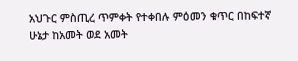አህጉር ምስጢረ ጥምቀት የተቀበሉ ምዕመን ቁጥር በከፍተኛ ሁኔታ ከአመት ወደ አመት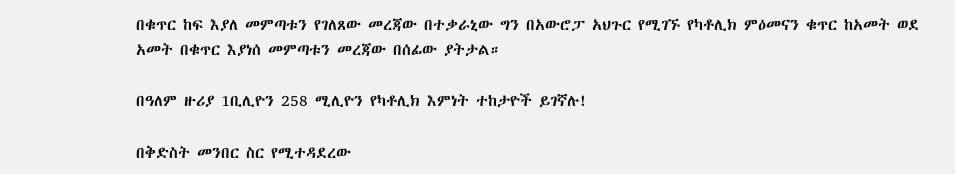በቁጥር ከፍ እያለ መምጣቱን የገለጸው መረጃው በተቃራኒው ግን በአውሮፓ አህጉር የሚገኙ የካቶሊክ ምዕመናን ቁጥር ከአመት ወደ አመት በቁጥር እያነሰ መምጣቱን መረጃው በሰፊው ያትታል።

በዓለም ዙሪያ 1ቢሊዮን 258 ሚሊዮን የካቶሊክ እምነት ተከታዮች ይገኛሉ!

በቅድስት መንበር ስር የሚተዳደረው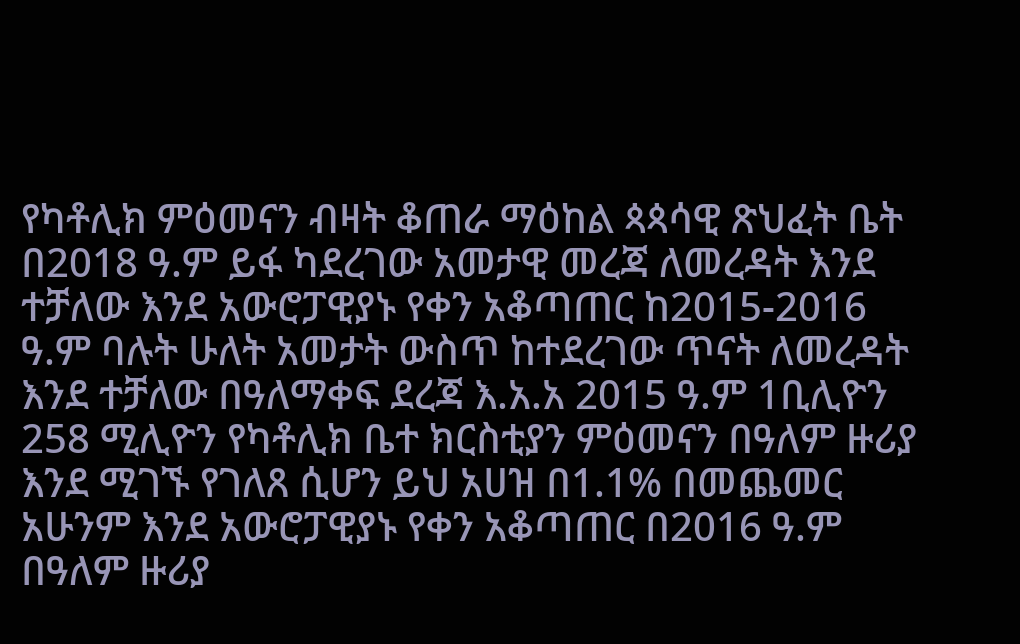የካቶሊክ ምዕመናን ብዛት ቆጠራ ማዕከል ጳጳሳዊ ጽህፈት ቤት በ2018 ዓ.ም ይፋ ካደረገው አመታዊ መረጃ ለመረዳት እንደ ተቻለው እንደ አውሮፓዊያኑ የቀን አቆጣጠር ከ2015-2016 ዓ.ም ባሉት ሁለት አመታት ውስጥ ከተደረገው ጥናት ለመረዳት እንደ ተቻለው በዓለማቀፍ ደረጃ እ.አ.አ 2015 ዓ.ም 1ቢሊዮን 258 ሚሊዮን የካቶሊክ ቤተ ክርስቲያን ምዕመናን በዓለም ዙሪያ እንደ ሚገኙ የገለጸ ሲሆን ይህ አሀዝ በ1.1% በመጨመር አሁንም እንደ አውሮፓዊያኑ የቀን አቆጣጠር በ2016 ዓ.ም በዓለም ዙሪያ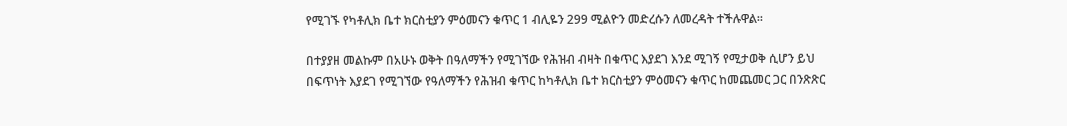የሚገኙ የካቶሊክ ቤተ ክርስቲያን ምዕመናን ቁጥር 1 ብሊዬን 299 ሚልዮን መድረሱን ለመረዳት ተችሉዋል።

በተያያዘ መልኩም በአሁኑ ወቅት በዓለማችን የሚገኘው የሕዝብ ብዛት በቁጥር እያደገ እንደ ሚገኝ የሚታወቅ ሲሆን ይህ በፍጥነት እያደገ የሚገኘው የዓለማችን የሕዝብ ቁጥር ከካቶሊክ ቤተ ክርስቲያን ምዕመናን ቁጥር ከመጨመር ጋር በንጽጽር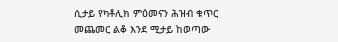ሲታይ የካቶሊክ ምዕመናን ሕዝብ ቁጥር መጨመር ልቆ እንደ ሚታይ ከወጣው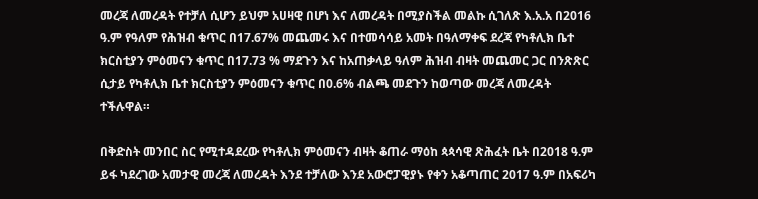መረጃ ለመረዳት የተቻለ ሲሆን ይህም አሀዛዊ በሆነ እና ለመረዳት በሚያስችል መልኩ ሲገለጽ እ.አ.አ በ2016 ዓ.ም የዓለም የሕዝብ ቁጥር በ17.67% መጨመሩ እና በተመሳሳይ አመት በዓለማቀፍ ደረጃ የካቶሊክ ቤተ ክርስቲያን ምዕመናን ቁጥር በ17.73 % ማደጉን እና ከአጠቃላይ ዓለም ሕዝብ ብዛት መጨመር ጋር በንጽጽር ሲታይ የካቶሊክ ቤተ ክርስቲያን ምዕመናን ቁጥር በ0.6% ብልጫ መደጉን ከወጣው መረጃ ለመረዳት ተችሉዋል።

በቅድስት መንበር ስር የሚተዳደረው የካቶሊክ ምዕመናን ብዛት ቆጠራ ማዕከ ጳጳሳዊ ጽሕፈት ቤት በ2018 ዓ.ም ይፋ ካደረገው አመታዊ መረጃ ለመረዳት እንደ ተቻለው እንደ አውሮፓዊያኑ የቀን አቆጣጠር 2017 ዓ.ም በአፍሪካ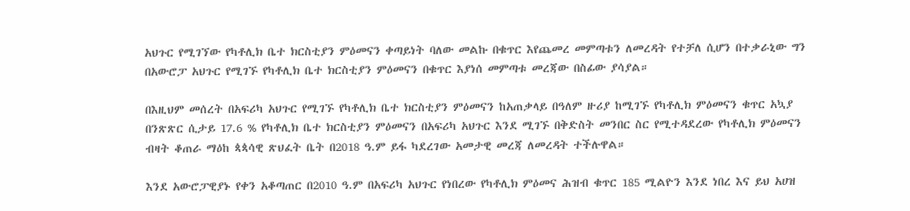አህጉር የሚገኘው የካቶሊክ ቤተ ክርስቲያን ምዕመናን ቀጣይነት ባለው መልኩ በቁጥር እየጨመረ መምጣቱን ለመረዳት የተቻለ ሲሆን በተቃራኒው ግን በአውሮፓ አህጉር የሚገኙ የካቶሊክ ቤተ ክርስቲያን ምዕመናን በቁጥር እያነሰ መምጣቱ መረጃው በስፊው ያሳያል።

በእዚህም መሰረት በአፍሪካ አህጉር የሚገኙ የካቶሊክ ቤተ ክርስቲያን ምዕመናን ከአጠቃላይ በዓለም ዙሪያ ከሚገኙ የካቶሊክ ምዕመናን ቁጥር አኳያ በንጽጽር ሲታይ 17.6 % የካቶሊክ ቤተ ክርስቲያን ምዕመናን በአፍሪካ አህጉር እንደ ሚገኙ በቅድስት መንበር ስር የሚተዳደረው የካቶሊክ ምዕመናን ብዛት ቆጠራ ማዕከ ጳጳሳዊ ጽህፈት ቤት በ2018 ዓ.ም ይፋ ካደረገው አመታዊ መረጃ ለመረዳት ተችሉዋል።

እንደ አውሮፓዊያኑ የቀን አቆጣጠር በ2010 ዓ.ም በአፍሪካ አህጉር የነበረው የካቶሊክ ምዕመና ሕዝብ ቁጥር 185 ሚልዮን እንደ ነበረ እና ይህ አሀዝ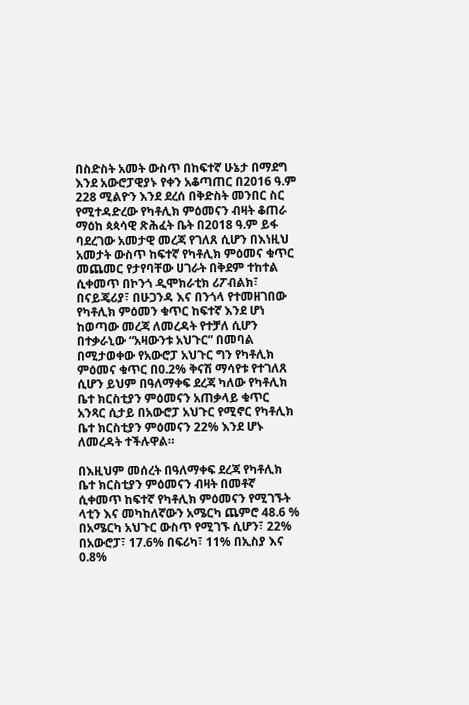በስድስት አመት ውስጥ በከፍተኛ ሁኔታ በማደግ እንደ አውሮፓዊያኑ የቀን አቆጣጠር በ2016 ዓ.ም 228 ሚልዮን እንደ ደረሰ በቅድስት መንበር ስር የሚተዳድረው የካቶሊክ ምዕመናን ብዛት ቆጠራ ማዕከ ጳጳሳዊ ጽሕፈት ቤት በ2018 ዓ.ም ይፋ ባደረገው አመታዊ መረጃ የገለጸ ሲሆን በእነዚህ አመታት ውስጥ ከፍተኛ የካቶሊክ ምዕመና ቁጥር መጨመር የታየባቸው ሀገራት በቅደም ተከተል ሲቀመጥ በኮንጎ ዲሞክራቲክ ሪፖብልክ፣ በናይጄሪያ፣ በሁጋንዳ እና በንጎላ የተመዘገበው የካቶሊክ ምዕመን ቁጥር ከፍተኛ እንደ ሆነ ከወጣው መረጃ ለመረዳት የተቻለ ሲሆን በተቃራኒው “አዛውንቱ አህጉር” በመባል በሚታወቀው የአውሮፓ አህጉር ግን የካቶሊክ ምዕመና ቁጥር በ0.2% ቅናሽ ማሳየቱ የተገለጸ ሲሆን ይህም በዓለማቀፍ ደረጃ ካለው የካቶሊክ ቤተ ክርስቲያን ምዕመናን አጠቃላይ ቁጥር አንጻር ሲታይ በአውሮፓ አህጉር የሚኖር የካቶሊክ ቤተ ክርስቲያን ምዕመናን 22% እንደ ሆኑ ለመረዳት ተችሉዋል።

በእዚህም መሰረት በዓለማቀፍ ደረጃ የካቶሊክ ቤተ ክርስቲያን ምዕመናን ብዛት በመቶኛ ሲቀመጥ ከፍተኛ የካቶሊክ ምዕመናን የሚገኙት ላቲን እና መካከለኛውን አሜርካ ጨምሮ 48.6 % በአሜርካ አህጉር ውስጥ የሚገኙ ሲሆን፣ 22% በአውሮፓ፣ 17.6% በፍሪካ፣ 11% በኢስያ እና 0.8%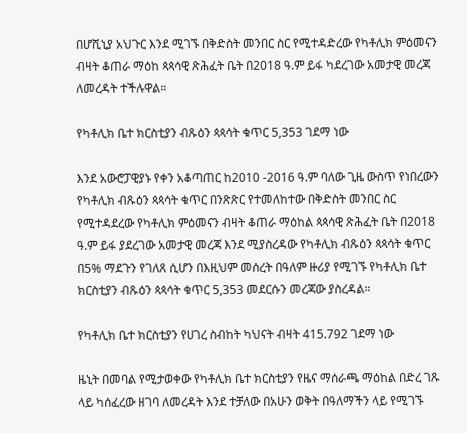በሆሺኒያ አህጉር እንደ ሚገኙ በቅድስት መንበር ስር የሚተዳድረው የካቶሊክ ምዕመናን ብዛት ቆጠራ ማዕከ ጳጳሳዊ ጽሕፈት ቤት በ2018 ዓ.ም ይፋ ካደረገው አመታዊ መረጃ ለመረዳት ተችሉዋል።

የካቶሊክ ቤተ ክርስቲያን ብጹዕን ጳጳሳት ቁጥር 5,353 ገደማ ነው

እንደ አውሮፓዊያኑ የቀን አቆጣጠር ከ2010 -2016 ዓ.ም ባለው ጊዜ ውስጥ የነበረውን የካቶሊክ ብጹዕን ጳጳሳት ቁጥር በንጽጽር የተመለከተው በቅድስት መንበር ስር የሚተዳደረው የካቶሊክ ምዕመናን ብዛት ቆጠራ ማዕከል ጳጳሳዊ ጽሕፈት ቤት በ2018 ዓ.ም ይፋ ያደረገው አመታዊ መረጃ እንደ ሚያስረዳው የካቶሊክ ብጹዕን ጳጳሳት ቁጥር በ5% ማደጉን የገለጸ ሲሆን በእዚህም መሰረት በዓለም ዙሪያ የሚገኙ የካቶሊክ ቤተ ክርስቲያን ብጹዕን ጳጳሳት ቁጥር 5,353 መደርሱን መረጃው ያስረዳል።

የካቶሊክ ቤተ ክርስቲያን የሀገረ ስብከት ካህናት ብዛት 415.792 ገደማ ነው

ዜኒት በመባል የሚታወቀው የካቶሊክ ቤተ ክርስቲያን የዜና ማሰራጫ ማዕከል በድረ ገጹ ላይ ካሰፈረው ዘገባ ለመረዳት እንደ ተቻለው በአሁን ወቅት በዓለማችን ላይ የሚገኙ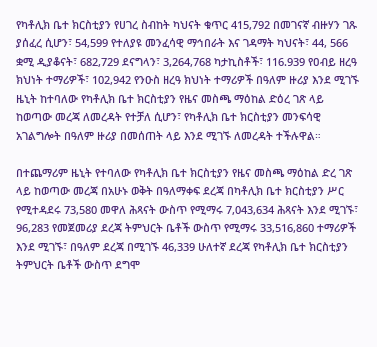የካቶሊክ ቤተ ክርስቲያን የሀገረ ስብከት ካህናት ቁጥር 415,792 በመገናኛ ብዙሃን ገጹ ያሰፈረ ሲሆን፣ 54,599 የተለያዩ መንፈሳዊ ማኅበራት እና ገዳማት ካህናት፣ 44, 566 ቋሚ ዲያቆናት፣ 682,729 ደናግላን፣ 3,264,768 ካታኪስቶች፣ 116.939 የዐብይ ዘረዓ ክህነት ተማሪዎች፣ 102,942 የንዑስ ዘረዓ ክህነት ተማሪዎች በዓለም ዙሪያ እንደ ሚገኙ ዜኒት ከተባለው የካቶሊክ ቤተ ክርስቲያን የዜና መስጫ ማዕከል ድዕረ ገጽ ላይ ከወጣው መረጃ ለመረዳት የተቻለ ሲሆን፣ የካቶሊክ ቤተ ክርስቲያን መንፍሳዊ አገልግሎት በዓለም ዙሪያ በመሰጠት ላይ እንደ ሚገኙ ለመረዳት ተችሉዋል።

በተጨማሪም ዜኒት የተባለው የካቶሊክ ቤተ ክርስቲያን የዜና መስጫ ማዕከል ድረ ገጽ ላይ ከወጣው መረጃ በአሁኑ ወቅት በዓለማቀፍ ደረጃ በካቶሊክ ቤተ ክርስቲያን ሥር የሚተዳደሩ 73,580 መዋለ ሕጻናት ውስጥ የሚማሩ 7,043,634 ሕጻናት እንደ ሚገኙ፣ 96,283 የመጀመሪያ ደረጃ ትምህርት ቤቶች ውስጥ የሚማሩ 33,516,860 ተማሪዎች እንደ ሚገኙ፣ በዓለም ደረጃ በሚገኙ 46,339 ሁለተኛ ደረጃ የካቶሊክ ቤተ ክርስቲያን ትምህርት ቤቶች ውስጥ ደግሞ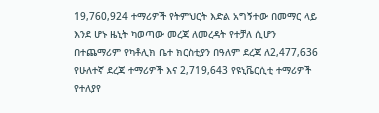19,760,924 ተማሪዎች የትምህርት እድል አግኝተው በመማር ላይ እንደ ሆኑ ዜኒት ካወጣው መረጃ ለመረዳት የተቻለ ሲሆን በተጨማሪም የካቶሊክ ቤተ ክርስቲያን በዓለም ደረጃ ለ2,477,636 የሁለተኛ ደረጃ ተማሪዎች እና 2,719,643 የዩኒቬርሲቲ ተማሪዎች የተለያየ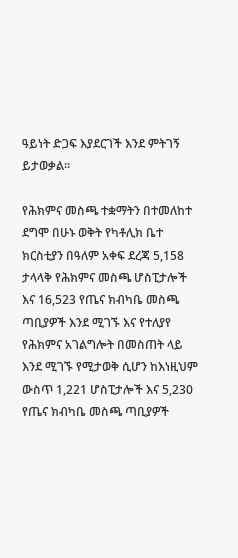ዓይነት ድጋፍ እያደርገች እንደ ምትገኝ ይታወቃል።

የሕክምና መስጫ ተቋማትን በተመለከተ ደግሞ በሁኑ ወቅት የካቶሊክ ቤተ ክርስቲያን በዓለም አቀፍ ደረጃ 5,158 ታላላቅ የሕክምና መስጫ ሆስፒታሎች እና 16,523 የጤና ክብካቤ መስጫ ጣቢያዎች እንደ ሚገኙ እና የተለያየ የሕክምና አገልግሎት በመስጠት ላይ እንደ ሚገኙ የሚታወቅ ሲሆን ከእነዚህም ውስጥ 1,221 ሆስፒታሎች እና 5,230 የጤና ክብካቤ መስጫ ጣቢያዎች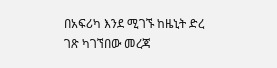በአፍሪካ እንደ ሚገኙ ከዜኒት ድረ ገጽ ካገኘበው መረጃ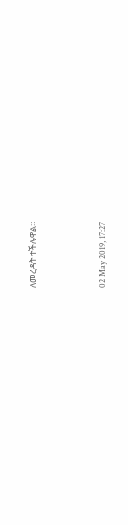ለመረዳት ተችሉዋል።



02 May 2019, 17:27